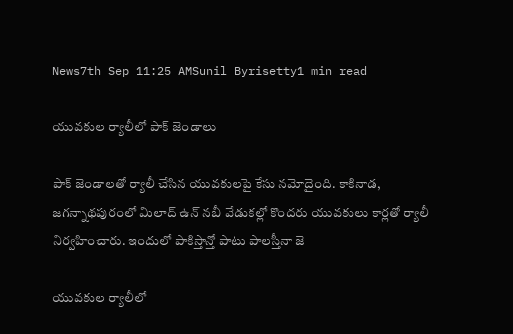News7th Sep 11:25 AMSunil Byrisetty1 min read

యువకుల ర్యాలీలో పాక్ జెండాలు

పాక్ జెండాలతో ర్యాలీ చేసిన యువకులపై కేసు నమోదైంది. కాకినాడ, జగన్నాథపురంలో మిలాద్ ఉన్ నబీ వేడుకల్లో కొందరు యువకులు కార్లతో ర్యాలీ నిర్వహించారు. ఇందులో పాకిస్తాన్తో పాటు పాలస్తీనా జె

యువకుల ర్యాలీలో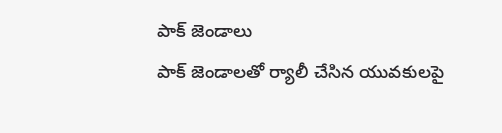పాక్ జెండాలు
పాక్ జెండాలతో ర్యాలీ చేసిన యువకులపై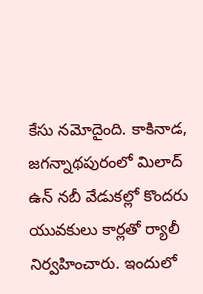కేసు నమోదైంది. కాకినాడ, జగన్నాథపురంలో మిలాద్ ఉన్ నబీ వేడుకల్లో కొందరు యువకులు కార్లతో ర్యాలీ నిర్వహించారు. ఇందులో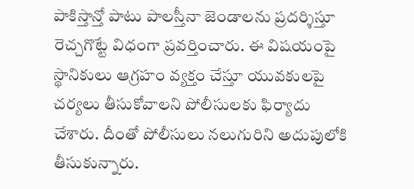పాకిస్తాన్తో పాటు పాలస్తీనా జెండాలను ప్రదర్శిస్తూ రెచ్చగొట్టే విధంగా ప్రవర్తించారు. ఈ విషయంపై స్థానికులు ఆగ్రహం వ్యక్తం చేస్తూ యువకులపై చర్యలు తీసుకోవాలని పోలీసులకు ఫిర్యాదు చేశారు. దీంతో పోలీసులు నలుగురిని అదుపులోకి తీసుకున్నారు.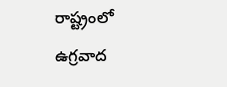రాష్ట్రంలో ఉగ్రవాద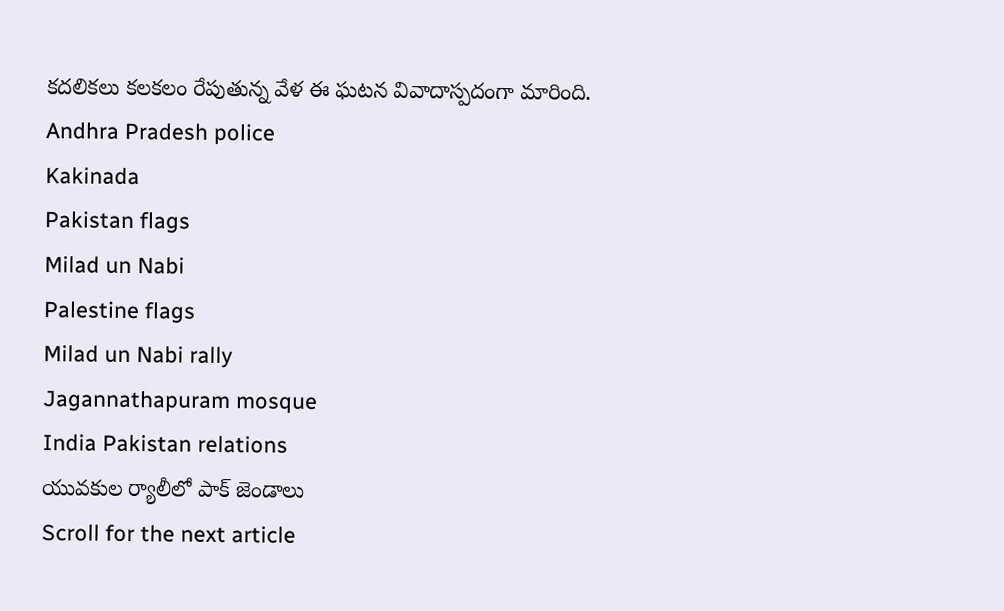కదలికలు కలకలం రేపుతున్న వేళ ఈ ఘటన వివాదాస్పదంగా మారింది.
Andhra Pradesh police
Kakinada
Pakistan flags
Milad un Nabi
Palestine flags
Milad un Nabi rally
Jagannathapuram mosque
India Pakistan relations
యువకుల ర్యాలీలో పాక్ జెండాలు
Scroll for the next article